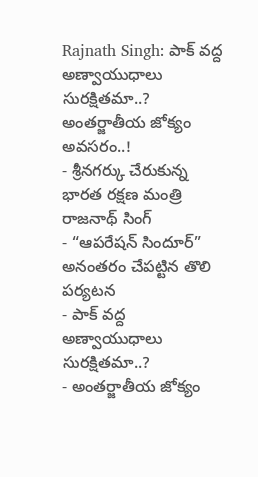Rajnath Singh: పాక్ వద్ద అణ్వాయుధాలు సురక్షితమా..? అంతర్జాతీయ జోక్యం అవసరం..!
- శ్రీనగర్కు చేరుకున్న భారత రక్షణ మంత్రి రాజనాథ్ సింగ్
- “ఆపరేషన్ సిందూర్” అనంతరం చేపట్టిన తొలి పర్యటన
- పాక్ వద్ద అణ్వాయుధాలు సురక్షితమా..?
- అంతర్జాతీయ జోక్యం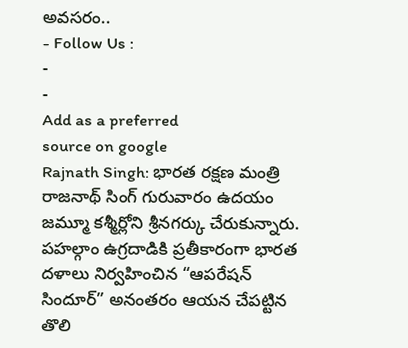అవసరం..
- Follow Us :
-
-
Add as a preferred
source on google
Rajnath Singh: భారత రక్షణ మంత్రి రాజనాథ్ సింగ్ గురువారం ఉదయం జమ్మూ కశ్మీర్లోని శ్రీనగర్కు చేరుకున్నారు. పహల్గాం ఉగ్రదాడికి ప్రతీకారంగా భారత దళాలు నిర్వహించిన “ఆపరేషన్ సిందూర్” అనంతరం ఆయన చేపట్టిన తొలి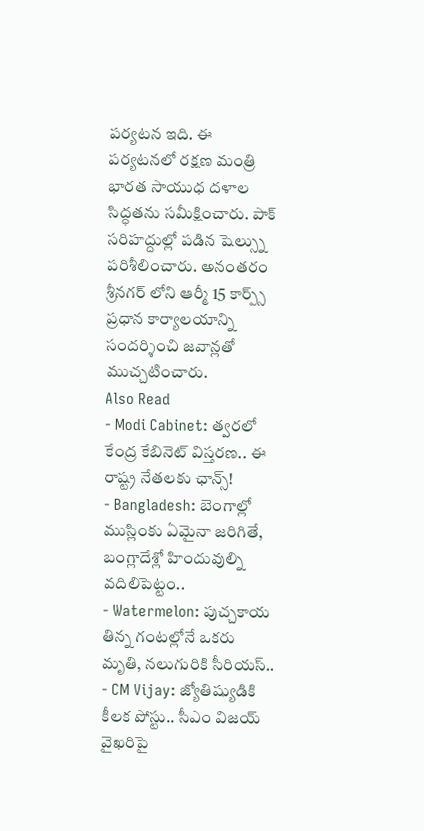పర్యటన ఇది. ఈ పర్యటనలో రక్షణ మంత్రి భారత సాయుధ దళాల సిద్ధతను సమీక్షించారు. పాక్ సరిహద్దుల్లో పడిన షెల్స్ను పరిశీలించారు. అనంతరం శ్రీనగర్ లోని ఆర్మీ 15 కార్ప్స్ ప్రధాన కార్యాలయాన్ని సందర్శించి జవాన్లతో ముచ్చటించారు.
Also Read
- Modi Cabinet: త్వరలో కేంద్ర కేబినెట్ విస్తరణ.. ఈ రాష్ట్ర నేతలకు ఛాన్స్!
- Bangladesh: బెంగాల్లో ముస్లింకు ఏమైనా జరిగితే, బంగ్లాదేశ్లో హిందువుల్ని వదిలిపెట్టం..
- Watermelon: పుచ్చకాయ తిన్న గంటల్లోనే ఒకరు మృతి, నలుగురికి సీరియస్..
- CM Vijay: జ్యోతిష్యుడికి కీలక పోస్టు.. సీఎం విజయ్ వైఖరిపై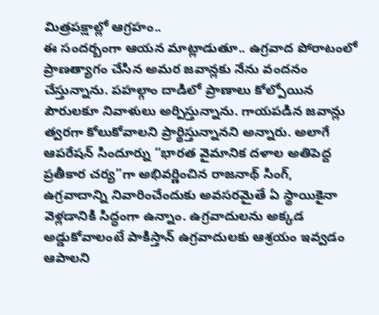మిత్రపక్షాల్లో ఆగ్రహం..
ఈ సందర్బంగా ఆయన మాట్లాడుతూ.. ఉగ్రవాద పోరాటంలో ప్రాణత్యాగం చేసిన అమర జవాన్లకు నేను వందనం చేస్తున్నాను. పహల్గాం దాడిలో ప్రాణాలు కోల్పోయిన పౌరులకూ నివాళులు అర్పిస్తున్నాను. గాయపడిన జవాన్లు త్వరగా కోలుకోవాలని ప్రార్థిస్తున్నానని అన్నారు. అలాగే ఆపరేషన్ సిందూర్ను “భారత వైమానిక దళాల అతిపెద్ద ప్రతీకార చర్య”గా అభివర్ణించిన రాజనాథ్ సింగ్, ఉగ్రవాదాన్ని నివారించేందుకు అవసరమైతే ఏ స్థాయికైనా వెళ్లడానికి సిద్ధంగా ఉన్నాం. ఉగ్రవాదులను అక్కడ అడ్డుకోవాలంటే పాకిస్తాన్ ఉగ్రవాదులకు ఆశ్రయం ఇవ్వడం ఆపాలని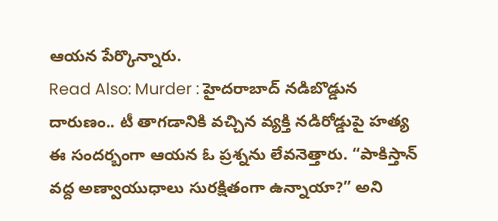ఆయన పేర్కొన్నారు.
Read Also: Murder : హైదరాబాద్ నడిబొడ్డున దారుణం.. టీ తాగడానికి వచ్చిన వ్యక్తి నడిరోడ్డుపై హత్య
ఈ సందర్బంగా ఆయన ఓ ప్రశ్నను లేవనెత్తారు. “పాకిస్తాన్ వద్ద అణ్వాయుధాలు సురక్షితంగా ఉన్నాయా?” అని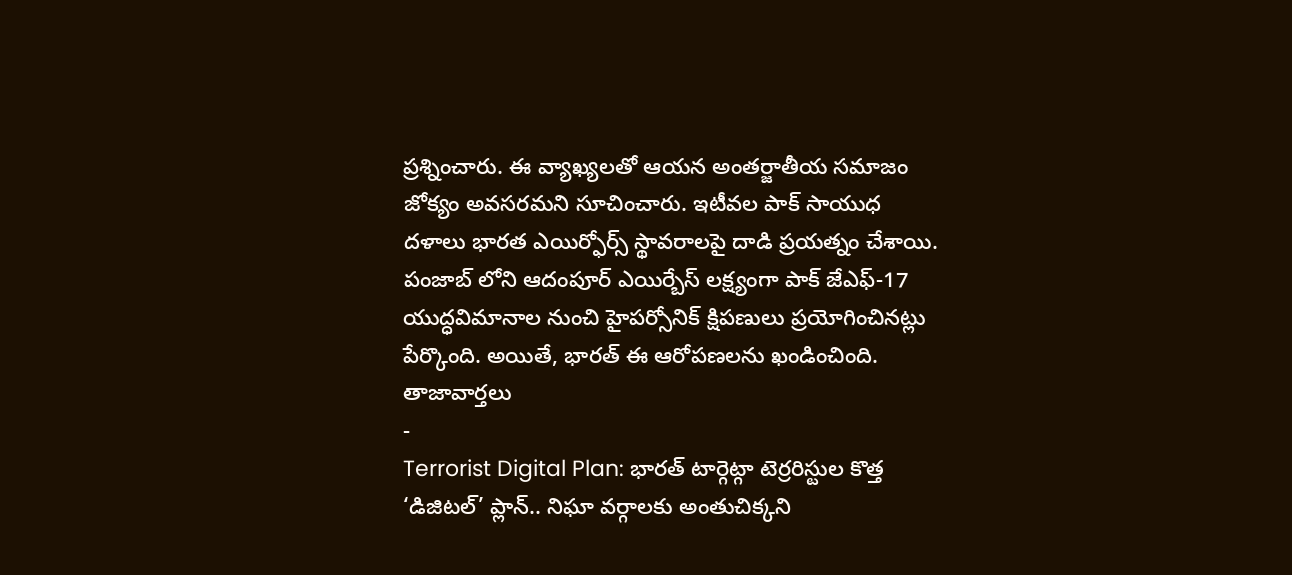ప్రశ్నించారు. ఈ వ్యాఖ్యలతో ఆయన అంతర్జాతీయ సమాజం జోక్యం అవసరమని సూచించారు. ఇటీవల పాక్ సాయుధ దళాలు భారత ఎయిర్ఫోర్స్ స్థావరాలపై దాడి ప్రయత్నం చేశాయి. పంజాబ్ లోని ఆదంపూర్ ఎయిర్బేస్ లక్ష్యంగా పాక్ జేఎఫ్-17 యుద్ధవిమానాల నుంచి హైపర్సోనిక్ క్షిపణులు ప్రయోగించినట్లు పేర్కొంది. అయితే, భారత్ ఈ ఆరోపణలను ఖండించింది.
తాజావార్తలు
-
Terrorist Digital Plan: భారత్ టార్గెట్గా టెర్రరిస్టుల కొత్త ‘డిజిటల్’ ప్లాన్.. నిఘా వర్గాలకు అంతుచిక్కని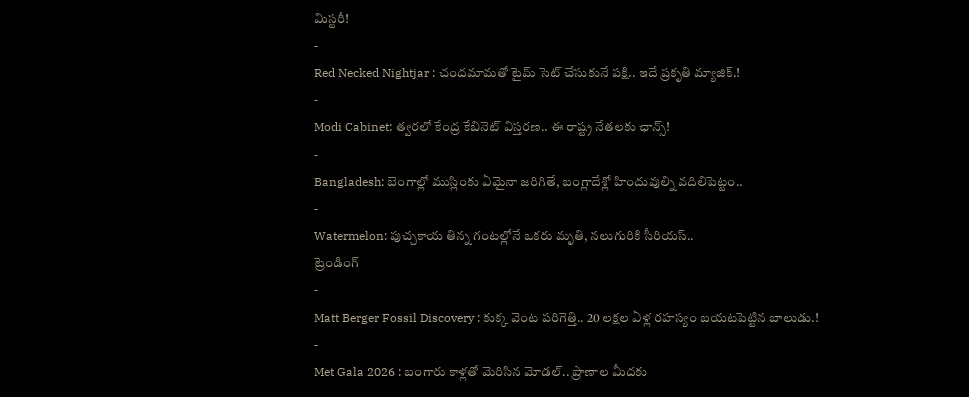మిస్టరీ!
-
Red Necked Nightjar : చందమామతో టైమ్ సెట్ చేసుకునే పక్షి.. ఇదే ప్రకృతి మ్యాజిక్.!
-
Modi Cabinet: త్వరలో కేంద్ర కేబినెట్ విస్తరణ.. ఈ రాష్ట్ర నేతలకు ఛాన్స్!
-
Bangladesh: బెంగాల్లో ముస్లింకు ఏమైనా జరిగితే, బంగ్లాదేశ్లో హిందువుల్ని వదిలిపెట్టం..
-
Watermelon: పుచ్చకాయ తిన్న గంటల్లోనే ఒకరు మృతి, నలుగురికి సీరియస్..
ట్రెండింగ్
-
Matt Berger Fossil Discovery : కుక్క వెంట పరిగెత్తి.. 20 లక్షల ఏళ్ల రహస్యం బయటపెట్టిన బాలుడు.!
-
Met Gala 2026 : బంగారు కాళ్లతో మెరిసిన మోడల్.. ప్రాణాల మీదకు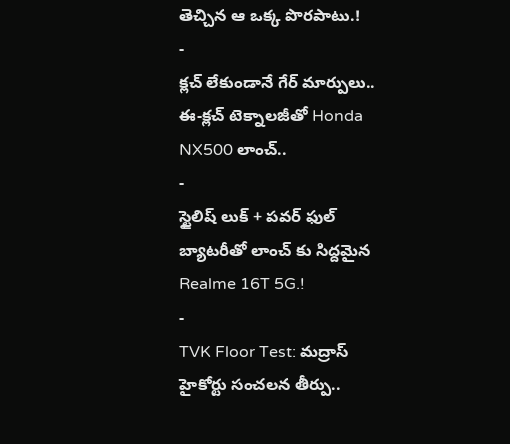తెచ్చిన ఆ ఒక్క పొరపాటు.!
-
క్లచ్ లేకుండానే గేర్ మార్పులు.. ఈ-క్లచ్ టెక్నాలజీతో Honda NX500 లాంచ్..
-
స్టైలిష్ లుక్ + పవర్ ఫుల్ బ్యాటరీతో లాంచ్ కు సిద్దమైన Realme 16T 5G.!
-
TVK Floor Test: మద్రాస్ హైకోర్టు సంచలన తీర్పు..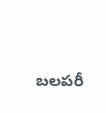బలపరీ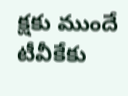క్షకు ముందే టీవీకేకు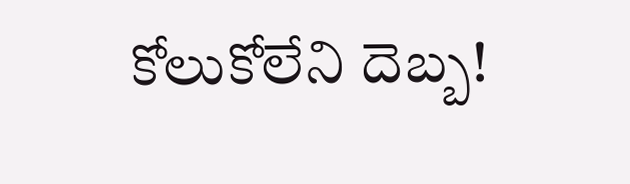కోలుకోలేని దెబ్బ!